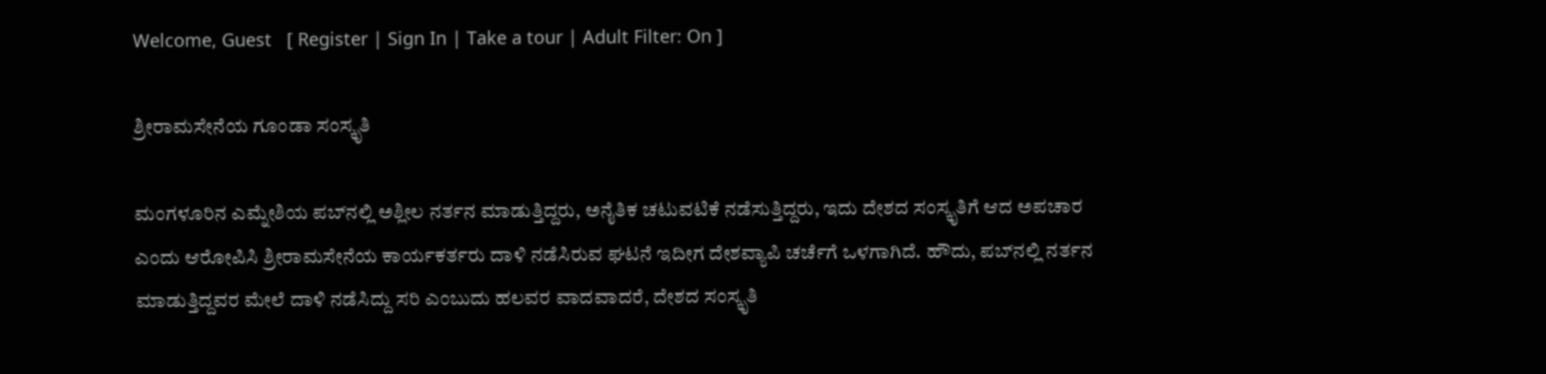Welcome, Guest   [ Register | Sign In | Take a tour | Adult Filter: On ]

ಶ್ರೀರಾಮಸೇನೆಯ ಗೂಂಡಾ ಸಂಸ್ಕೃತಿ

ಮಂಗಳೂರಿನ ಎಮ್ನೇಶಿಯ ಪಬ್‌‌ನಲ್ಲಿ ಅಶ್ಲೀಲ ನರ್ತನ ಮಾಡುತ್ತಿದ್ದರು, ಅನೈತಿಕ ಚಟುವಟಿಕೆ ನಡೆಸುತ್ತಿದ್ದರು, ಇದು ದೇಶದ ಸಂಸ್ಕೃತಿಗೆ ಆದ ಅಪಚಾರ ಎಂದು ಆರೋಪಿಸಿ ಶ್ರೀರಾಮಸೇನೆಯ ಕಾರ್ಯಕರ್ತರು ದಾಳಿ ನಡೆಸಿರುವ ಘಟನೆ ಇದೀಗ ದೇಶವ್ಯಾಪಿ ಚರ್ಚೆಗೆ ಒಳಗಾಗಿದೆ. ಹೌದು, ಪಬ್‌ನಲ್ಲಿ ನರ್ತನ ಮಾಡುತ್ತಿದ್ದವರ ಮೇಲೆ ದಾಳಿ ನಡೆಸಿದ್ದು ಸರಿ ಎಂಬುದು ಹಲವರ ವಾದವಾದರೆ, ದೇಶದ ಸಂಸ್ಕೃತಿ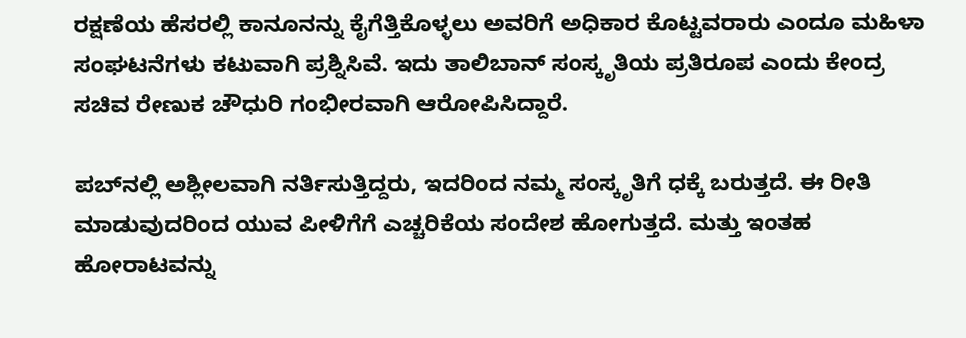ರಕ್ಷಣೆಯ ಹೆಸರಲ್ಲಿ ಕಾನೂನನ್ನು ಕೈಗೆತ್ತಿಕೊಳ್ಳಲು ಅವರಿಗೆ ಅಧಿಕಾರ ಕೊಟ್ಟವರಾರು ಎಂದೂ ಮಹಿಳಾ ಸಂಘಟನೆಗಳು ಕಟುವಾಗಿ ಪ್ರಶ್ನಿಸಿವೆ. ಇದು ತಾಲಿಬಾನ್ ಸಂಸ್ಕೃತಿಯ ಪ್ರತಿರೂಪ ಎಂದು ಕೇಂದ್ರ ಸಚಿವ ರೇಣುಕ ಚೌಧುರಿ ಗಂಭೀರವಾಗಿ ಆರೋಪಿಸಿದ್ದಾರೆ.

ಪಬ್‌ನಲ್ಲಿ ಅಶ್ಲೀಲವಾಗಿ ನರ್ತಿಸುತ್ತಿದ್ದರು, ಇದರಿಂದ ನಮ್ಮ ಸಂಸ್ಕೃತಿಗೆ ಧಕ್ಕೆ ಬರುತ್ತದೆ. ಈ ರೀತಿ ಮಾಡುವುದರಿಂದ ಯುವ ಪೀಳಿಗೆಗೆ ಎಚ್ಚರಿಕೆಯ ಸಂದೇಶ ಹೋಗುತ್ತದೆ. ಮತ್ತು ಇಂತಹ ಹೋರಾಟವನ್ನು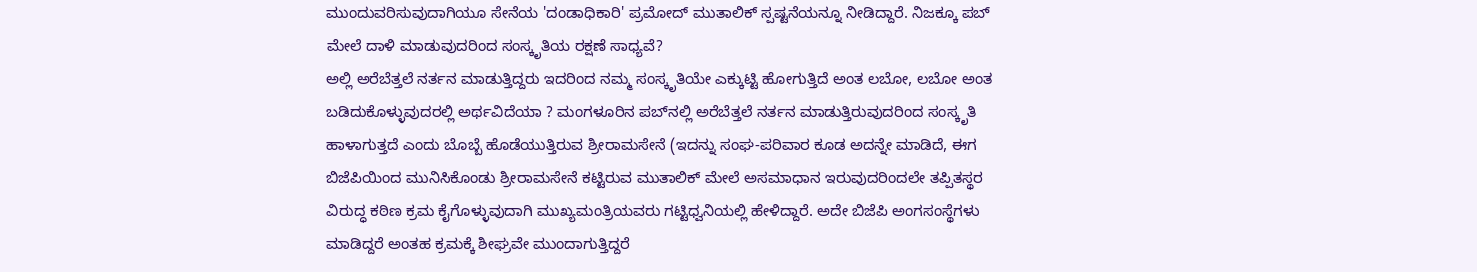ಮುಂದುವರಿಸುವುದಾಗಿಯೂ ಸೇನೆಯ 'ದಂಡಾಧಿಕಾರಿ' ಪ್ರಮೋದ್ ಮುತಾಲಿಕ್ ಸ್ಪಷ್ಟನೆಯನ್ನೂ ನೀಡಿದ್ದಾರೆ. ನಿಜಕ್ಕೂ ಪಬ್ ಮೇಲೆ ದಾಳಿ ಮಾಡುವುದರಿಂದ ಸಂಸ್ಕೃತಿಯ ರಕ್ಷಣೆ ಸಾಧ್ಯವೆ?
ಅಲ್ಲಿ ಅರೆಬೆತ್ತಲೆ ನರ್ತನ ಮಾಡುತ್ತಿದ್ದರು ಇದರಿಂದ ನಮ್ಮ ಸಂಸ್ಕೃತಿಯೇ ಎಕ್ಕುಟ್ಟಿ ಹೋಗುತ್ತಿದೆ ಅಂತ ಲಬೋ, ಲಬೋ ಅಂತ ಬಡಿದುಕೊಳ್ಳುವುದರಲ್ಲಿ ಅರ್ಥವಿದೆಯಾ ? ಮಂಗಳೂರಿನ ಪಬ್‌ನಲ್ಲಿ ಅರೆಬೆತ್ತಲೆ ನರ್ತನ ಮಾಡುತ್ತಿರುವುದರಿಂದ ಸಂಸ್ಕೃತಿ ಹಾಳಾಗುತ್ತದೆ ಎಂದು ಬೊಬ್ಬೆ ಹೊಡೆಯುತ್ತಿರುವ ಶ್ರೀರಾಮಸೇನೆ (ಇದನ್ನು ಸಂಘ-ಪರಿವಾರ ಕೂಡ ಅದನ್ನೇ ಮಾಡಿದೆ, ಈಗ ಬಿಜೆಪಿಯಿಂದ ಮುನಿಸಿಕೊಂಡು ಶ್ರೀರಾಮಸೇನೆ ಕಟ್ಟಿರುವ ಮುತಾಲಿಕ್ ಮೇಲೆ ಅಸಮಾಧಾನ ಇರುವುದರಿಂದಲೇ ತಪ್ಪಿತಸ್ಥರ ವಿರುದ್ಧ ಕಠಿಣ ಕ್ರಮ ಕೈಗೊಳ್ಳುವುದಾಗಿ ಮುಖ್ಯಮಂತ್ರಿಯವರು ಗಟ್ಟಿಧ್ವನಿಯಲ್ಲಿ ಹೇಳಿದ್ದಾರೆ. ಅದೇ ಬಿಜೆಪಿ ಅಂಗಸಂಸ್ಥೆಗಳು ಮಾಡಿದ್ದರೆ ಅಂತಹ ಕ್ರಮಕ್ಕೆ ಶೀಘ್ರವೇ ಮುಂದಾಗುತ್ತಿದ್ದರೆ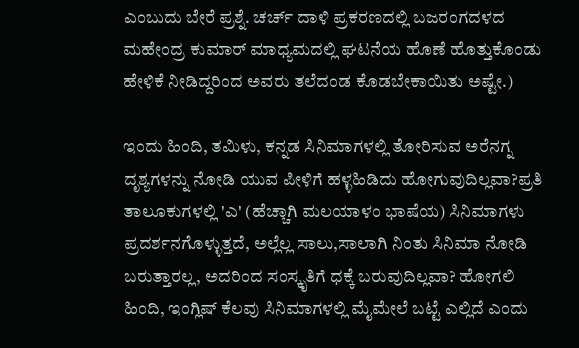ಎಂಬುದು ಬೇರೆ ಪ್ರಶ್ನೆ. ಚರ್ಚ್ ದಾಳಿ ಪ್ರಕರಣದಲ್ಲಿ ಬಜರಂಗದಳದ ಮಹೇಂದ್ರ ಕುಮಾರ್ ಮಾಧ್ಯಮದಲ್ಲಿ ಘಟನೆಯ ಹೊಣೆ ಹೊತ್ತುಕೊಂಡು ಹೇಳಿಕೆ ನೀಡಿದ್ದರಿಂದ ಅವರು ತಲೆದಂಡ ಕೊಡಬೇಕಾಯಿತು ಅಷ್ಟೇ.)

ಇಂದು ಹಿಂದಿ, ತಮಿಳು, ಕನ್ನಡ ಸಿನಿಮಾಗಳಲ್ಲಿ ತೋರಿಸುವ ಅರೆನಗ್ನ ದೃಶ್ಯಗಳನ್ನು ನೋಡಿ ಯುವ ಪೀಳಿಗೆ ಹಳ್ಳಹಿಡಿದು ಹೋಗುವುದಿಲ್ಲವಾ?ಪ್ರತಿ ತಾಲೂಕುಗಳಲ್ಲಿ 'ಎ' (ಹೆಚ್ಚಾಗಿ ಮಲಯಾಳಂ ಭಾಷೆಯ) ಸಿನಿಮಾಗಳು ಪ್ರದರ್ಶನಗೊಳ್ಳುತ್ತದೆ, ಅಲ್ಲೆಲ್ಲ ಸಾಲು,ಸಾಲಾಗಿ ನಿಂತು ಸಿನಿಮಾ ನೋಡಿ ಬರುತ್ತಾರಲ್ಲ, ಅದರಿಂದ ಸಂಸ್ಕೃತಿಗೆ ಧಕ್ಕೆ ಬರುವುದಿಲ್ಲವಾ? ಹೋಗಲಿ ಹಿಂದಿ, ಇಂಗ್ಲಿಷ್ ಕೆಲವು ಸಿನಿಮಾಗಳಲ್ಲಿ ಮೈಮೇಲೆ ಬಟ್ಟೆ ಎಲ್ಲಿದೆ ಎಂದು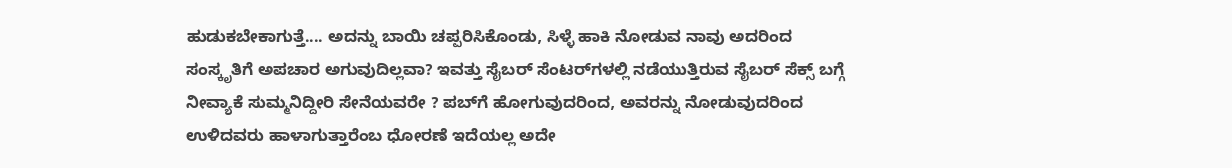ಹುಡುಕಬೇಕಾಗುತ್ತೆ.... ಅದನ್ನು ಬಾಯಿ ಚಪ್ಪರಿಸಿಕೊಂಡು, ಸಿಳ್ಳೆ ಹಾಕಿ ನೋಡುವ ನಾವು ಅದರಿಂದ ಸಂಸ್ಕೃತಿಗೆ ಅಪಚಾರ ಅಗುವುದಿಲ್ಲವಾ? ಇವತ್ತು ಸೈಬರ್ ಸೆಂಟರ್‌ಗಳಲ್ಲಿ ನಡೆಯುತ್ತಿರುವ ಸೈಬರ್ ಸೆಕ್ಸ್ ಬಗ್ಗೆ ನೀವ್ಯಾಕೆ ಸುಮ್ಮನಿದ್ದೀರಿ ಸೇನೆಯವರೇ ? ಪಬ್‌ಗೆ ಹೋಗುವುದರಿಂದ, ಅವರನ್ನು ನೋಡುವುದರಿಂದ ಉಳಿದವರು ಹಾಳಾಗುತ್ತಾರೆಂಬ ಧೋರಣೆ ಇದೆಯಲ್ಲ ಅದೇ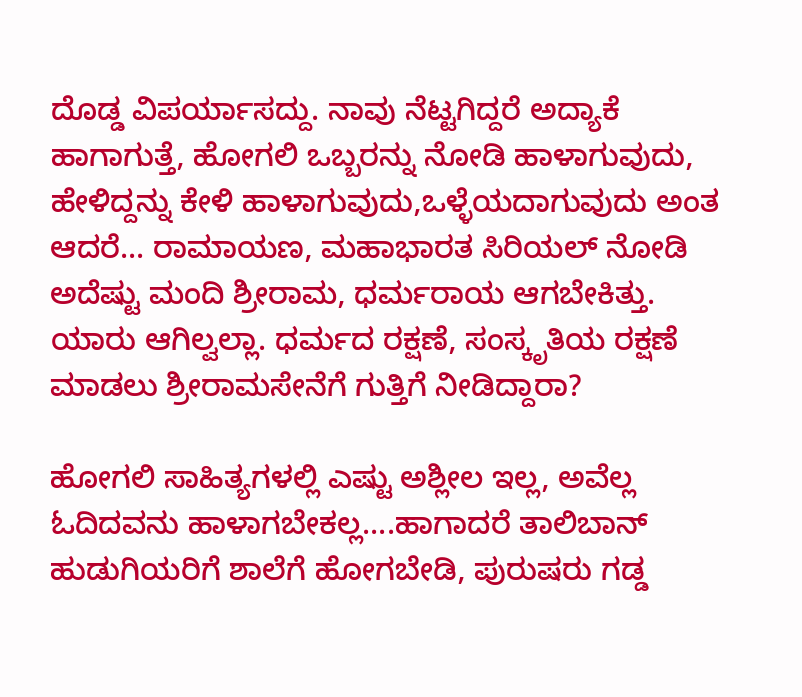ದೊಡ್ಡ ವಿಪರ್ಯಾಸದ್ದು. ನಾವು ನೆಟ್ಟಗಿದ್ದರೆ ಅದ್ಯಾಕೆ ಹಾಗಾಗುತ್ತೆ, ಹೋಗಲಿ ಒಬ್ಬರನ್ನು ನೋಡಿ ಹಾಳಾಗುವುದು, ಹೇಳಿದ್ದನ್ನು ಕೇಳಿ ಹಾಳಾಗುವುದು,ಒಳ್ಳೆಯದಾಗುವುದು ಅಂತ ಆದರೆ... ರಾಮಾಯಣ, ಮಹಾಭಾರತ ಸಿರಿಯಲ್ ನೋಡಿ ಅದೆಷ್ಟು ಮಂದಿ ಶ್ರೀರಾಮ, ಧರ್ಮರಾಯ ಆಗಬೇಕಿತ್ತು. ಯಾರು ಆಗಿಲ್ವಲ್ಲಾ. ಧರ್ಮದ ರಕ್ಷಣೆ, ಸಂಸ್ಕೃತಿಯ ರಕ್ಷಣೆ ಮಾಡಲು ಶ್ರೀರಾಮಸೇನೆಗೆ ಗುತ್ತಿಗೆ ನೀಡಿದ್ದಾರಾ?

ಹೋಗಲಿ ಸಾಹಿತ್ಯಗಳಲ್ಲಿ ಎಷ್ಟು ಅಶ್ಲೀಲ ಇಲ್ಲ, ಅವೆಲ್ಲ ಓದಿದವನು ಹಾಳಾಗಬೇಕಲ್ಲ....ಹಾಗಾದರೆ ತಾಲಿಬಾನ್ ಹುಡುಗಿಯರಿಗೆ ಶಾಲೆಗೆ ಹೋಗಬೇಡಿ, ಪುರುಷರು ಗಡ್ಡ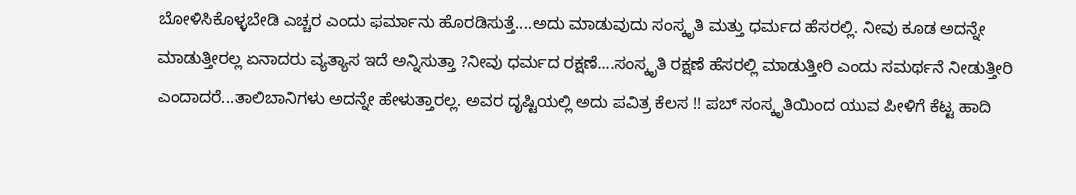ಬೋಳಿಸಿಕೊಳ್ಳಬೇಡಿ ಎಚ್ಚರ ಎಂದು ಫರ್ಮಾನು ಹೊರಡಿಸುತ್ತೆ....ಅದು ಮಾಡುವುದು ಸಂಸ್ಕೃತಿ ಮತ್ತು ಧರ್ಮದ ಹೆಸರಲ್ಲಿ. ನೀವು ಕೂಡ ಅದನ್ನೇ ಮಾಡುತ್ತೀರಲ್ಲ ಏನಾದರು ವ್ಯತ್ಯಾಸ ಇದೆ ಅನ್ನಿಸುತ್ತಾ ?ನೀವು ಧರ್ಮದ ರಕ್ಷಣೆ....ಸಂಸ್ಕೃತಿ ರಕ್ಷಣೆ ಹೆಸರಲ್ಲಿ ಮಾಡುತ್ತೀರಿ ಎಂದು ಸಮರ್ಥನೆ ನೀಡುತ್ತೀರಿ ಎಂದಾದರೆ...ತಾಲಿಬಾನಿಗಳು ಅದನ್ನೇ ಹೇಳುತ್ತಾರಲ್ಲ. ಅವರ ದೃಷ್ಟಿಯಲ್ಲಿ ಅದು ಪವಿತ್ರ ಕೆಲಸ !! ಪಬ್ ಸಂಸ್ಕೃತಿಯಿಂದ ಯುವ ಪೀಳಿಗೆ ಕೆಟ್ಟ ಹಾದಿ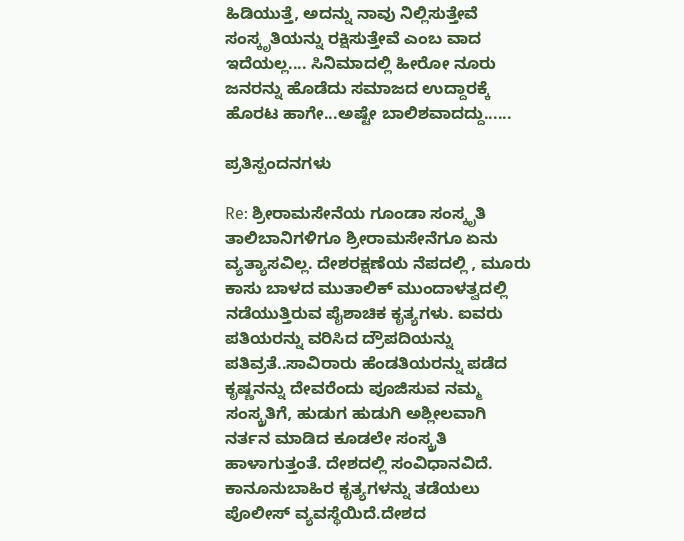ಹಿಡಿಯುತ್ತೆ, ಅದನ್ನು ನಾವು ನಿಲ್ಲಿಸುತ್ತೇವೆ ಸಂಸ್ಕೃತಿಯನ್ನು ರಕ್ಷಿಸುತ್ತೇವೆ ಎಂಬ ವಾದ ಇದೆಯಲ್ಲ.... ಸಿನಿಮಾದಲ್ಲಿ ಹೀರೋ ನೂರು ಜನರನ್ನು ಹೊಡೆದು ಸಮಾಜದ ಉದ್ದಾರಕ್ಕೆ ಹೊರಟ ಹಾಗೇ...ಅಷ್ಟೇ ಬಾಲಿಶವಾದದ್ದು......

ಪ್ರತಿಸ್ಪಂದನಗಳು

Re: ಶ್ರೀರಾಮಸೇನೆಯ ಗೂಂಡಾ ಸಂಸ್ಕೃತಿ
ತಾಲಿಬಾನಿಗಳಿಗೂ ಶ್ರೀರಾಮಸೇನೆಗೂ ಏನು ವ್ಯತ್ಯಾಸವಿಲ್ಲ. ದೇಶರಕ್ಷಣೆಯ ನೆಪದಲ್ಲಿ , ಮೂರು ಕಾಸು ಬಾಳದ ಮುತಾಲಿಕ್ ಮುಂದಾಳತ್ವದಲ್ಲಿ ನಡೆಯುತ್ತಿರುವ ಪೈಶಾಚಿಕ ಕೃತ್ಯಗಳು. ಐವರು ಪತಿಯರನ್ನು ವರಿಸಿದ ದ್ರೌಪದಿಯನ್ನು ಪತಿವ್ರತೆ..ಸಾವಿರಾರು ಹೆಂಡತಿಯರನ್ನು ಪಡೆದ ಕೃಷ್ಣನನ್ನು ದೇವರೆಂದು ಪೂಜಿಸುವ ನಮ್ಮ ಸಂಸ್ಕ್ರತಿಗೆ, ಹುಡುಗ ಹುಡುಗಿ ಅಶ್ಲೀಲವಾಗಿ ನರ್ತನ ಮಾಡಿದ ಕೂಡಲೇ ಸಂಸ್ಕ್ರತಿ ಹಾಳಾಗುತ್ತಂತೆ. ದೇಶದಲ್ಲಿ ಸಂವಿಧಾನವಿದೆ. ಕಾನೂನುಬಾಹಿರ ಕೃತ್ಯಗಳನ್ನು ತಡೆಯಲು ಪೊಲೀಸ್ ವ್ಯವಸ್ಥೆಯಿದೆ.ದೇಶದ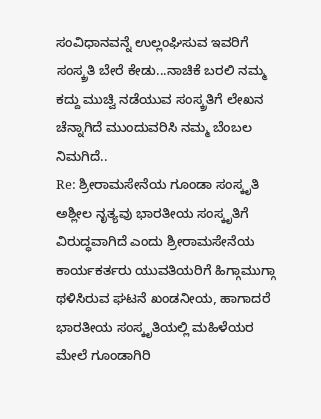ಸಂವಿಧಾನವನ್ನೆ ಉಲ್ಲಂಘಿಸುವ ಇವರಿಗೆ ಸಂಸ್ಕ್ರತಿ ಬೇರೆ ಕೇಡು...ನಾಚಿಕೆ ಬರಲಿ ನಮ್ಮ ಕದ್ದು ಮುಚ್ವಿ ನಡೆಯುವ ಸಂಸ್ಕ್ರತಿಗೆ ಲೇಖನ ಚೆನ್ನಾಗಿದೆ ಮುಂದುವರಿಸಿ ನಮ್ಮ ಬೆಂಬಲ ನಿಮಗಿದೆ..
Re: ಶ್ರೀರಾಮಸೇನೆಯ ಗೂಂಡಾ ಸಂಸ್ಕೃತಿ
ಅಶ್ಲೀಲ ನೃತ್ಯವು ಭಾರತೀಯ ಸಂಸ್ಕೃತಿಗೆ ವಿರುದ್ಧವಾಗಿದೆ ಎಂದು ಶ್ರೀರಾಮಸೇನೆಯ ಕಾರ್ಯಕರ್ತರು ಯುವತಿಯರಿಗೆ ಹಿಗ್ಗಾಮುಗ್ಗಾ ಥಳಿಸಿರುವ ಘಟನೆ ಖಂಡನೀಯ, ಹಾಗಾದರೆ ಭಾರತೀಯ ಸಂಸ್ಕೃತಿಯಲ್ಲಿ ಮಹಿಳೆಯರ ಮೇಲೆ ಗೂಂಡಾಗಿರಿ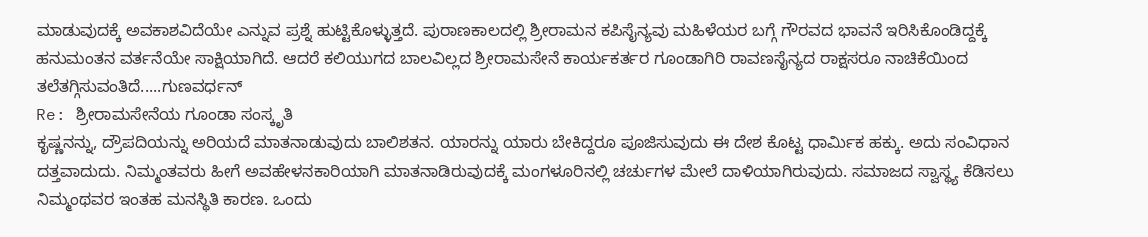ಮಾಡುವುದಕ್ಕೆ ಅವಕಾಶವಿದೆಯೇ ಎನ್ನುವ ಪ್ರಶ್ನೆ ಹುಟ್ಟಿಕೊಳ್ಳುತ್ತದೆ. ಪುರಾಣಕಾಲದಲ್ಲಿ ಶ್ರೀರಾಮನ ಕಪಿಸೈನ್ಯವು ಮಹಿಳೆಯರ ಬಗ್ಗೆ ಗೌರವದ ಭಾವನೆ ಇರಿಸಿಕೊಂಡಿದ್ದಕ್ಕೆ ಹನುಮಂತನ ವರ್ತನೆಯೇ ಸಾಕ್ಷಿಯಾಗಿದೆ. ಆದರೆ ಕಲಿಯುಗದ ಬಾಲವಿಲ್ಲದ ಶ್ರೀರಾಮಸೇನೆ ಕಾರ್ಯಕರ್ತರ ಗೂಂಡಾಗಿರಿ ರಾವಣಸೈನ್ಯದ ರಾಕ್ಷಸರೂ ನಾಚಿಕೆಯಿಂದ ತಲೆತಗ್ಗಿಸುವಂತಿದೆ.....ಗುಣವರ್ಧನ್
Re: ಶ್ರೀರಾಮಸೇನೆಯ ಗೂಂಡಾ ಸಂಸ್ಕೃತಿ
ಕೃಷ್ಣನನ್ನು, ದ್ರೌಪದಿಯನ್ನು ಅರಿಯದೆ ಮಾತನಾಡುವುದು ಬಾಲಿಶತನ. ಯಾರನ್ನು ಯಾರು ಬೇಕಿದ್ದರೂ ಪೂಜಿಸುವುದು ಈ ದೇಶ ಕೊಟ್ಟ ಧಾರ್ಮಿಕ ಹಕ್ಕು. ಅದು ಸಂವಿಧಾನ ದತ್ತವಾದುದು. ನಿಮ್ಮಂತವರು ಹೀಗೆ ಅವಹೇಳನಕಾರಿಯಾಗಿ ಮಾತನಾಡಿರುವುದಕ್ಕೆ ಮಂಗಳೂರಿನಲ್ಲಿ ಚರ್ಚುಗಳ ಮೇಲೆ ದಾಳಿಯಾಗಿರುವುದು. ಸಮಾಜದ ಸ್ವಾಸ್ಥ್ಯ ಕೆಡಿಸಲು ನಿಮ್ಮಂಥವರ ಇಂತಹ ಮನಸ್ಥಿತಿ ಕಾರಣ. ಒಂದು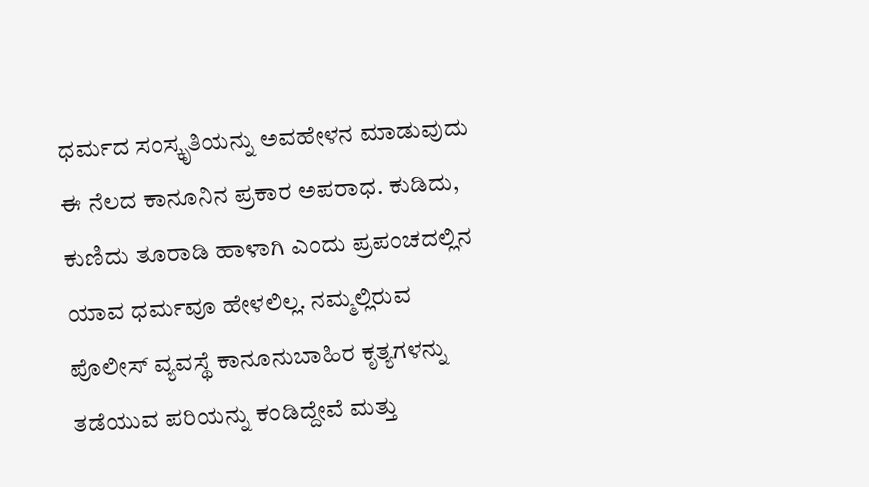ಧರ್ಮದ ಸಂಸ್ಕೃತಿಯನ್ನು ಅವಹೇಳನ ಮಾಡುವುದು ಈ ನೆಲದ ಕಾನೂನಿನ ಪ್ರಕಾರ ಅಪರಾಧ. ಕುಡಿದು, ಕುಣಿದು ತೂರಾಡಿ ಹಾಳಾಗಿ ಎಂದು ಪ್ರಪಂಚದಲ್ಲಿನ ಯಾವ ಧರ್ಮವೂ ಹೇಳಲಿಲ್ಲ. ನಮ್ಮಲ್ಲಿರುವ ಪೊಲೀಸ್ ವ್ಯವಸ್ಥೆ ಕಾನೂನುಬಾಹಿರ ಕೃತ್ಯಗಳನ್ನು ತಡೆಯುವ ಪರಿಯನ್ನು ಕಂಡಿದ್ದೇವೆ ಮತ್ತು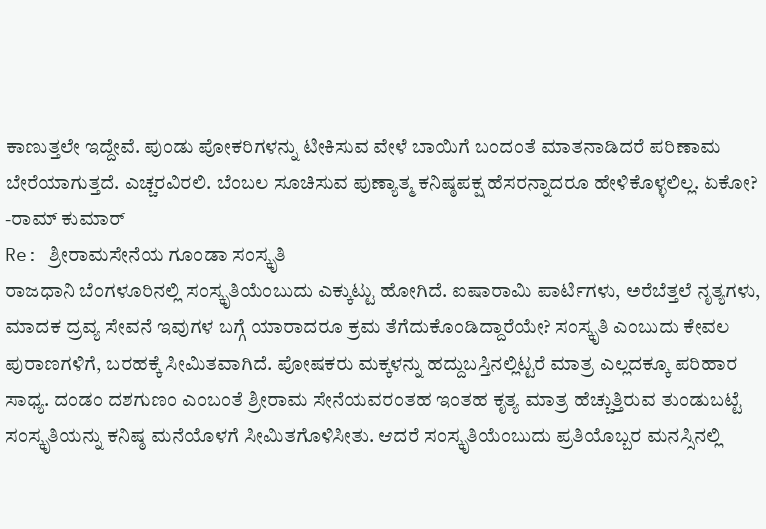ಕಾಣುತ್ತಲೇ ಇದ್ದೇವೆ. ಪುಂಡು ಪೋಕರಿಗಳನ್ನು ಟೀಕಿಸುವ ವೇಳೆ ಬಾಯಿಗೆ ಬಂದಂತೆ ಮಾತನಾಡಿದರೆ ಪರಿಣಾಮ ಬೇರೆಯಾಗುತ್ತದೆ. ಎಚ್ಚರವಿರಲಿ. ಬೆಂಬಲ ಸೂಚಿಸುವ ಪುಣ್ಯಾತ್ಮ ಕನಿಷ್ಠಪಕ್ಷ ಹೆಸರನ್ನಾದರೂ ಹೇಳಿಕೊಳ್ಳಲಿಲ್ಲ. ಏಕೋ? -ರಾಮ್ ಕುಮಾರ್
Re: ಶ್ರೀರಾಮಸೇನೆಯ ಗೂಂಡಾ ಸಂಸ್ಕೃತಿ
ರಾಜಧಾನಿ ಬೆಂಗಳೂರಿನಲ್ಲಿ ಸಂಸ್ಕೃತಿಯೆಂಬುದು ಎಕ್ಕುಟ್ಟು ಹೋಗಿದೆ. ಐಷಾರಾಮಿ ಪಾರ್ಟಿಗಳು, ಅರೆಬೆತ್ತಲೆ ನೃತ್ಯಗಳು, ಮಾದಕ ದ್ರವ್ಯ ಸೇವನೆ ಇವುಗಳ ಬಗ್ಗೆ ಯಾರಾದರೂ ಕ್ರಮ ತೆಗೆದುಕೊಂಡಿದ್ದಾರೆಯೇ? ಸಂಸ್ಕೃತಿ ಎಂಬುದು ಕೇವಲ ಪುರಾಣಗಳಿಗೆ, ಬರಹಕ್ಕೆ ಸೀಮಿತವಾಗಿದೆ. ಪೋಷಕರು ಮಕ್ಕಳನ್ನು ಹದ್ದುಬಸ್ತಿನಲ್ಲಿಟ್ಟರೆ ಮಾತ್ರ ಎಲ್ಲದಕ್ಕೂ ಪರಿಹಾರ ಸಾಧ್ಯ. ದಂಡಂ ದಶಗುಣಂ ಎಂಬಂತೆ ಶ್ರೀರಾಮ ಸೇನೆಯವರಂತಹ ಇಂತಹ ಕೃತ್ಯ ಮಾತ್ರ ಹೆಚ್ಚುತ್ತಿರುವ ತುಂಡುಬಟ್ಟೆ ಸಂಸ್ಕೃತಿಯನ್ನು ಕನಿಷ್ಠ ಮನೆಯೊಳಗೆ ಸೀಮಿತಗೊಳಿಸೀತು. ಆದರೆ ಸಂಸ್ಕೃತಿಯೆಂಬುದು ಪ್ರತಿಯೊಬ್ಬರ ಮನಸ್ಸಿನಲ್ಲಿ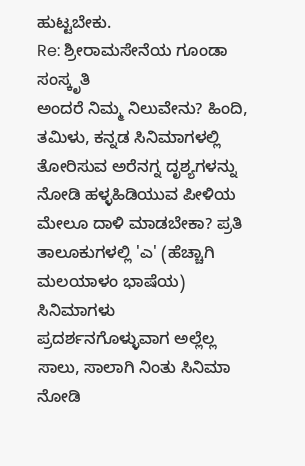ಹುಟ್ಟಬೇಕು.
Re: ಶ್ರೀರಾಮಸೇನೆಯ ಗೂಂಡಾ ಸಂಸ್ಕೃತಿ
ಅಂದರೆ ನಿಮ್ಮ ನಿಲುವೇನು? ಹಿಂದಿ, ತಮಿಳು, ಕನ್ನಡ ಸಿನಿಮಾಗಳಲ್ಲಿ ತೋರಿಸುವ ಅರೆನಗ್ನ ದೃಶ್ಯಗಳನ್ನು ನೋಡಿ ಹಳ್ಳಹಿಡಿಯುವ ಪೀಳಿಯ ಮೇಲೂ ದಾಳಿ ಮಾಡಬೇಕಾ? ಪ್ರತಿ ತಾಲೂಕುಗಳಲ್ಲಿ 'ಎ' (ಹೆಚ್ಚಾಗಿ ಮಲಯಾಳಂ ಭಾಷೆಯ) ಸಿನಿಮಾಗಳು ಪ್ರದರ್ಶನಗೊಳ್ಳುವಾಗ ಅಲ್ಲೆಲ್ಲ ಸಾಲು, ಸಾಲಾಗಿ ನಿಂತು ಸಿನಿಮಾ ನೋಡಿ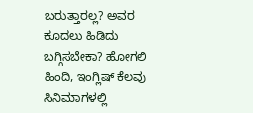ಬರುತ್ತಾರಲ್ಲ? ಅವರ ಕೂದಲು ಹಿಡಿದು ಬಗ್ಗಿಸಬೇಕಾ? ಹೋಗಲಿ ಹಿಂದಿ, ಇಂಗ್ಲಿಷ್ ಕೆಲವು ಸಿನಿಮಾಗಳಲ್ಲಿ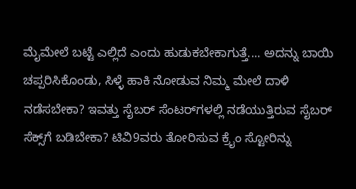ಮೈಮೇಲೆ ಬಟ್ಟೆ ಎಲ್ಲಿದೆ ಎಂದು ಹುಡುಕಬೇಕಾಗುತ್ತೆ.... ಅದನ್ನು ಬಾಯಿ ಚಪ್ಪರಿಸಿಕೊಂಡು, ಸಿಳ್ಳೆ ಹಾಕಿ ನೋಡುವ ನಿಮ್ಮ ಮೇಲೆ ದಾಳಿ ನಡೆಸಬೇಕಾ? ಇವತ್ತು ಸೈಬರ್ ಸೆಂಟರ್‌ಗಳಲ್ಲಿ ನಡೆಯುತ್ತಿರುವ ಸೈಬರ್ ಸೆಕ್ಸ್‌ಗೆ ಬಡಿಬೇಕಾ? ಟಿವಿ9ವರು ತೋರಿಸುವ ಕ್ರೈಂ ಸ್ಟೋರಿನ್ನು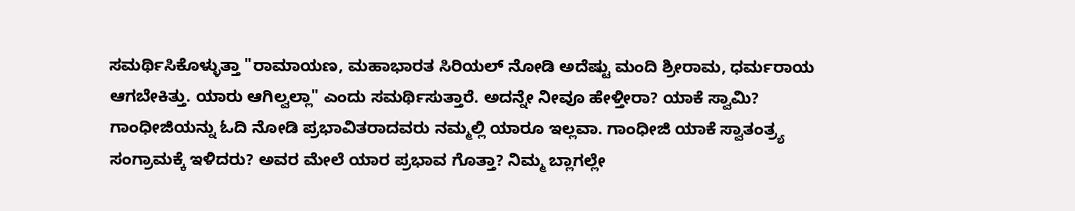ಸಮರ್ಥಿಸಿಕೊಳ್ಳುತ್ತಾ "ರಾಮಾಯಣ, ಮಹಾಭಾರತ ಸಿರಿಯಲ್ ನೋಡಿ ಅದೆಷ್ಟು ಮಂದಿ ಶ್ರೀರಾಮ, ಧರ್ಮರಾಯ ಆಗಬೇಕಿತ್ತು. ಯಾರು ಆಗಿಲ್ವಲ್ಲಾ" ಎಂದು ಸಮರ್ಥಿಸುತ್ತಾರೆ. ಅದನ್ನೇ ನೀವೂ ಹೇಳ್ತೀರಾ? ಯಾಕೆ ಸ್ವಾಮಿ? ಗಾಂಧೀಜಿಯನ್ನು ಓದಿ ನೋಡಿ ಪ್ರಭಾವಿತರಾದವರು ನಮ್ಮಲ್ಲಿ ಯಾರೂ ಇಲ್ಲವಾ. ಗಾಂಧೀಜಿ ಯಾಕೆ ಸ್ವಾತಂತ್ರ್ಯ ಸಂಗ್ರಾಮಕ್ಕೆ ಇಳಿದರು? ಅವರ ಮೇಲೆ ಯಾರ ಪ್ರಭಾವ ಗೊತ್ತಾ? ನಿಮ್ಮ ಬ್ಲಾಗಲ್ಲೇ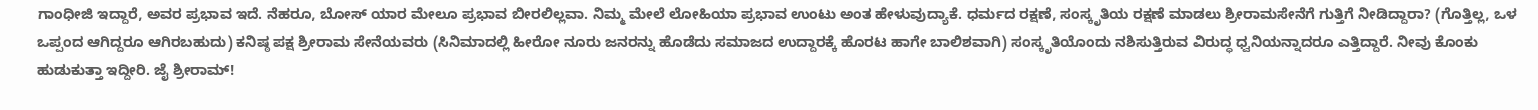ಗಾಂಧೀಜಿ ಇದ್ದಾರೆ, ಅವರ ಪ್ರಭಾವ ಇದೆ. ನೆಹರೂ, ಬೋಸ್ ಯಾರ ಮೇಲೂ ಪ್ರಭಾವ ಬೀರಲಿಲ್ಲವಾ. ನಿಮ್ಮ ಮೇಲೆ ಲೋಹಿಯಾ ಪ್ರಭಾವ ಉಂಟು ಅಂತ ಹೇಳುವುದ್ಯಾಕೆ. ಧರ್ಮದ ರಕ್ಷಣೆ, ಸಂಸ್ಕೃತಿಯ ರಕ್ಷಣೆ ಮಾಡಲು ಶ್ರೀರಾಮಸೇನೆಗೆ ಗುತ್ತಿಗೆ ನೀಡಿದ್ದಾರಾ? (ಗೊತ್ತಿಲ್ಲ, ಒಳ ಒಪ್ಪಂದ ಆಗಿದ್ದರೂ ಆಗಿರಬಹುದು) ಕನಿಷ್ಠ ಪಕ್ಷ ಶ್ರೀರಾಮ ಸೇನೆಯವರು (ಸಿನಿಮಾದಲ್ಲಿ ಹೀರೋ ನೂರು ಜನರನ್ನು ಹೊಡೆದು ಸಮಾಜದ ಉದ್ದಾರಕ್ಕೆ ಹೊರಟ ಹಾಗೇ ಬಾಲಿಶವಾಗಿ) ಸಂಸ್ಕೃತಿಯೊಂದು ನಶಿಸುತ್ತಿರುವ ವಿರುದ್ಧ ಧ್ವನಿಯನ್ನಾದರೂ ಎತ್ತಿದ್ದಾರೆ. ನೀವು ಕೊಂಕು ಹುಡುಕುತ್ತಾ ಇದ್ದೀರಿ. ಜೈ ಶ್ರೀರಾಮ್!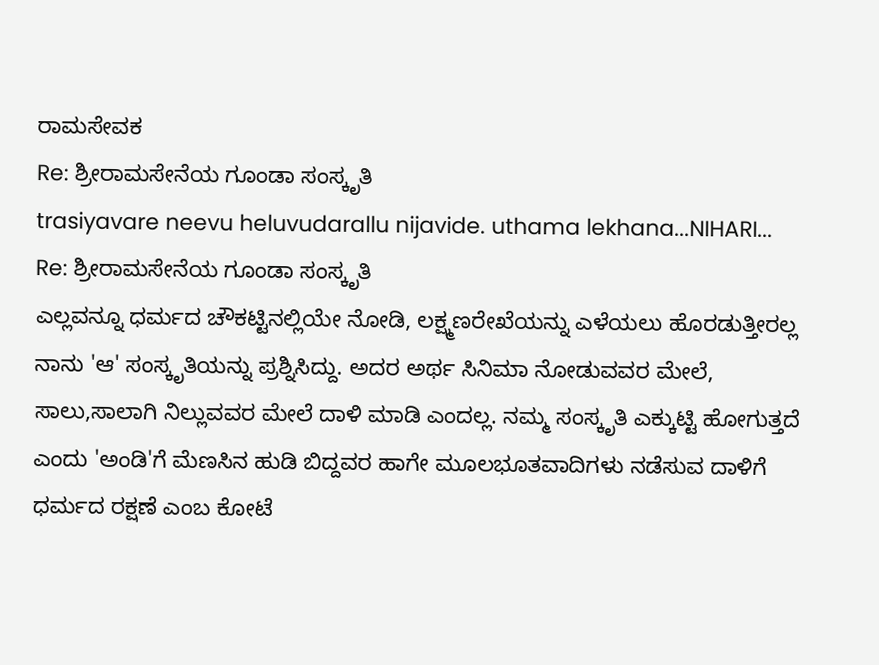ರಾಮಸೇವಕ
Re: ಶ್ರೀರಾಮಸೇನೆಯ ಗೂಂಡಾ ಸಂಸ್ಕೃತಿ
trasiyavare neevu heluvudarallu nijavide. uthama lekhana...NIHARI...
Re: ಶ್ರೀರಾಮಸೇನೆಯ ಗೂಂಡಾ ಸಂಸ್ಕೃತಿ
ಎಲ್ಲವನ್ನೂ ಧರ್ಮದ ಚೌಕಟ್ಟಿನಲ್ಲಿಯೇ ನೋಡಿ, ಲಕ್ಷ್ಮಣರೇಖೆಯನ್ನು ಎಳೆಯಲು ಹೊರಡುತ್ತೀರಲ್ಲ ನಾನು 'ಆ' ಸಂಸ್ಕೃತಿಯನ್ನು ಪ್ರಶ್ನಿಸಿದ್ದು. ಅದರ ಅರ್ಥ ಸಿನಿಮಾ ನೋಡುವವರ ಮೇಲೆ, ಸಾಲು,ಸಾಲಾಗಿ ನಿಲ್ಲುವವರ ಮೇಲೆ ದಾಳಿ ಮಾಡಿ ಎಂದಲ್ಲ. ನಮ್ಮ ಸಂಸ್ಕೃತಿ ಎಕ್ಕುಟ್ಟಿ ಹೋಗುತ್ತದೆ ಎಂದು 'ಅಂಡಿ'ಗೆ ಮೆಣಸಿನ ಹುಡಿ ಬಿದ್ದವರ ಹಾಗೇ ಮೂಲಭೂತವಾದಿಗಳು ನಡೆಸುವ ದಾಳಿಗೆ ಧರ್ಮದ ರಕ್ಷಣೆ ಎಂಬ ಕೋಟೆ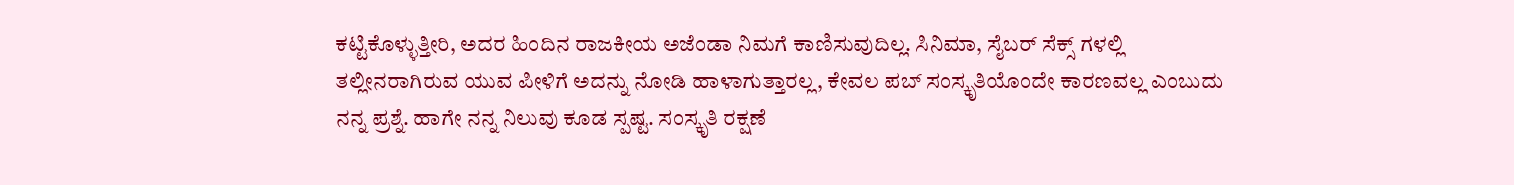ಕಟ್ಟಿಕೊಳ್ಳುತ್ತೀರಿ, ಅದರ ಹಿಂದಿನ ರಾಜಕೀಯ ಅಜೆಂಡಾ ನಿಮಗೆ ಕಾಣಿಸುವುದಿಲ್ಲ. ಸಿನಿಮಾ, ಸೈಬರ್ ಸೆಕ್ಸ್ ಗಳಲ್ಲಿ ತಲ್ಲೀನರಾಗಿರುವ ಯುವ ಪೀಳಿಗೆ ಅದನ್ನು ನೋಡಿ ಹಾಳಾಗುತ್ತಾರಲ್ಲ, ಕೇವಲ ಪಬ್ ಸಂಸ್ಕೃತಿಯೊಂದೇ ಕಾರಣವಲ್ಲ ಎಂಬುದು ನನ್ನ ಪ್ರಶ್ನೆ. ಹಾಗೇ ನನ್ನ ನಿಲುವು ಕೂಡ ಸ್ಪಷ್ಟ. ಸಂಸ್ಕೃತಿ ರಕ್ಷಣೆ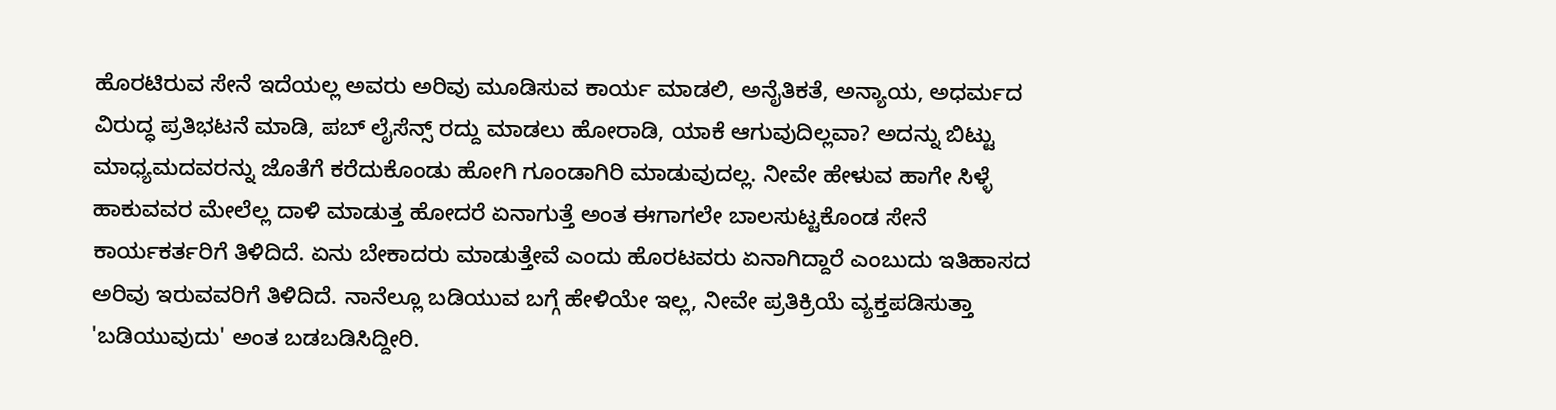ಹೊರಟಿರುವ ಸೇನೆ ಇದೆಯಲ್ಲ ಅವರು ಅರಿವು ಮೂಡಿಸುವ ಕಾರ್ಯ ಮಾಡಲಿ, ಅನೈತಿಕತೆ, ಅನ್ಯಾಯ, ಅಧರ್ಮದ ವಿರುದ್ಧ ಪ್ರತಿಭಟನೆ ಮಾಡಿ, ಪಬ್ ಲೈಸೆನ್ಸ್ ರದ್ದು ಮಾಡಲು ಹೋರಾಡಿ, ಯಾಕೆ ಆಗುವುದಿಲ್ಲವಾ? ಅದನ್ನು ಬಿಟ್ಟು ಮಾಧ್ಯಮದವರನ್ನು ಜೊತೆಗೆ ಕರೆದುಕೊಂಡು ಹೋಗಿ ಗೂಂಡಾಗಿರಿ ಮಾಡುವುದಲ್ಲ. ನೀವೇ ಹೇಳುವ ಹಾಗೇ ಸಿಳ್ಳೆ ಹಾಕುವವರ ಮೇಲೆಲ್ಲ ದಾಳಿ ಮಾಡುತ್ತ ಹೋದರೆ ಏನಾಗುತ್ತೆ ಅಂತ ಈಗಾಗಲೇ ಬಾಲಸುಟ್ಟಕೊಂಡ ಸೇನೆ ಕಾರ್ಯಕರ್ತರಿಗೆ ತಿಳಿದಿದೆ. ಏನು ಬೇಕಾದರು ಮಾಡುತ್ತೇವೆ ಎಂದು ಹೊರಟವರು ಏನಾಗಿದ್ದಾರೆ ಎಂಬುದು ಇತಿಹಾಸದ ಅರಿವು ಇರುವವರಿಗೆ ತಿಳಿದಿದೆ. ನಾನೆಲ್ಲೂ ಬಡಿಯುವ ಬಗ್ಗೆ ಹೇಳಿಯೇ ಇಲ್ಲ, ನೀವೇ ಪ್ರತಿಕ್ರಿಯೆ ವ್ಯಕ್ತಪಡಿಸುತ್ತಾ 'ಬಡಿಯುವುದು' ಅಂತ ಬಡಬಡಿಸಿದ್ದೀರಿ.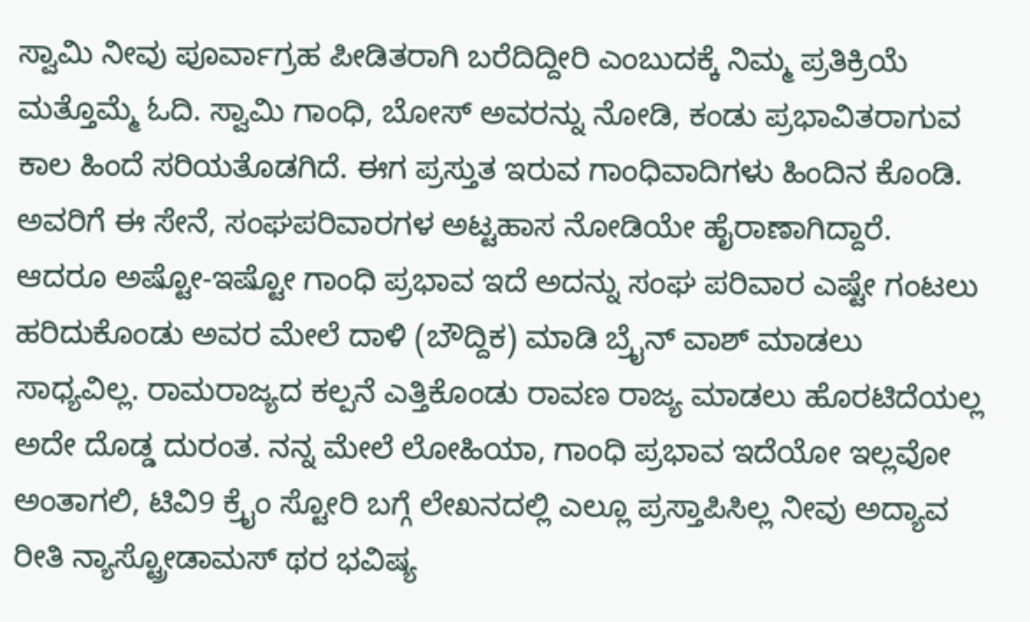ಸ್ವಾಮಿ ನೀವು ಪೂರ್ವಾಗ್ರಹ ಪೀಡಿತರಾಗಿ ಬರೆದಿದ್ದೀರಿ ಎಂಬುದಕ್ಕೆ ನಿಮ್ಮ ಪ್ರತಿಕ್ರಿಯೆ ಮತ್ತೊಮ್ಮೆ ಓದಿ. ಸ್ವಾಮಿ ಗಾಂಧಿ, ಬೋಸ್ ಅವರನ್ನು ನೋಡಿ, ಕಂಡು ಪ್ರಭಾವಿತರಾಗುವ ಕಾಲ ಹಿಂದೆ ಸರಿಯತೊಡಗಿದೆ. ಈಗ ಪ್ರಸ್ತುತ ಇರುವ ಗಾಂಧಿವಾದಿಗಳು ಹಿಂದಿನ ಕೊಂಡಿ. ಅವರಿಗೆ ಈ ಸೇನೆ, ಸಂಘಪರಿವಾರಗಳ ಅಟ್ಟಹಾಸ ನೋಡಿಯೇ ಹೈರಾಣಾಗಿದ್ದಾರೆ. ಆದರೂ ಅಷ್ಟೋ-ಇಷ್ಟೋ ಗಾಂಧಿ ಪ್ರಭಾವ ಇದೆ ಅದನ್ನು ಸಂಘ ಪರಿವಾರ ಎಷ್ಟೇ ಗಂಟಲು ಹರಿದುಕೊಂಡು ಅವರ ಮೇಲೆ ದಾಳಿ (ಬೌದ್ದಿಕ) ಮಾಡಿ ಬ್ರೈನ್ ವಾಶ್ ಮಾಡಲು ಸಾಧ್ಯವಿಲ್ಲ. ರಾಮರಾಜ್ಯದ ಕಲ್ಪನೆ ಎತ್ತಿಕೊಂಡು ರಾವಣ ರಾಜ್ಯ ಮಾಡಲು ಹೊರಟಿದೆಯಲ್ಲ ಅದೇ ದೊಡ್ಡ ದುರಂತ. ನನ್ನ ಮೇಲೆ ಲೋಹಿಯಾ, ಗಾಂಧಿ ಪ್ರಭಾವ ಇದೆಯೋ ಇಲ್ಲವೋ ಅಂತಾಗಲಿ, ಟಿವಿ9 ಕ್ರೈಂ ಸ್ಟೋರಿ ಬಗ್ಗೆ ಲೇಖನದಲ್ಲಿ ಎಲ್ಲೂ ಪ್ರಸ್ತಾಪಿಸಿಲ್ಲ ನೀವು ಅದ್ಯಾವ ರೀತಿ ನ್ಯಾಸ್ಟ್ರೋಡಾಮಸ್ ಥರ ಭವಿಷ್ಯ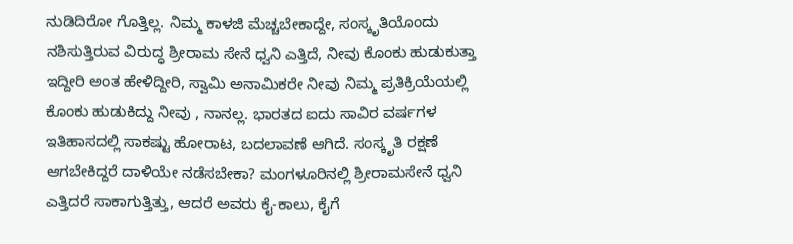ನುಡಿದಿರೋ ಗೊತ್ತಿಲ್ಲ. ನಿಮ್ಮ ಕಾಳಜಿ ಮೆಚ್ಚಬೇಕಾದ್ದೇ, ಸಂಸ್ಕೃತಿಯೊಂದು ನಶಿಸುತ್ತಿರುವ ವಿರುದ್ಧ ಶ್ರೀರಾಮ ಸೇನೆ ಧ್ವನಿ ಎತ್ತಿದೆ, ನೀವು ಕೊಂಕು ಹುಡುಕುತ್ತಾ ಇದ್ದೀರಿ ಅಂತ ಹೇಳಿದ್ದೀರಿ, ಸ್ವಾಮಿ ಅನಾಮಿಕರೇ ನೀವು ನಿಮ್ಮ ಪ್ರತಿಕ್ರಿಯೆಯಲ್ಲಿ ಕೊಂಕು ಹುಡುಕಿದ್ದು ನೀವು , ನಾನಲ್ಲ. ಭಾರತದ ಐದು ಸಾವಿರ ವರ್ಷಗಳ ಇತಿಹಾಸದಲ್ಲಿ ಸಾಕಷ್ಟು ಹೋರಾಟ, ಬದಲಾವಣೆ ಆಗಿದೆ. ಸಂಸ್ಕೃತಿ ರಕ್ಷಣೆ ಆಗಬೇಕಿದ್ದರೆ ದಾಳಿಯೇ ನಡೆಸಬೇಕಾ? ಮಂಗಳೂರಿನಲ್ಲಿ ಶ್ರೀರಾಮಸೇನೆ ಧ್ವನಿ ಎತ್ತಿದರೆ ಸಾಕಾಗುತ್ತಿತ್ತು, ಆದರೆ ಅವರು ಕೈ-ಕಾಲು, ಕೈಗೆ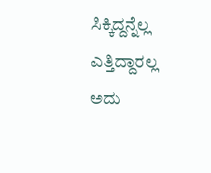ಸಿಕ್ಕಿದ್ದನ್ನೆಲ್ಲ ಎತ್ತಿದ್ದಾರಲ್ಲ ಅದು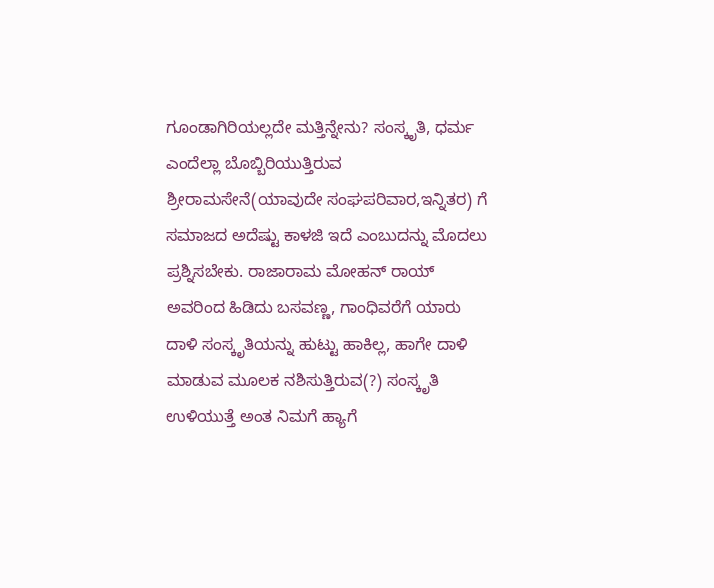ಗೂಂಡಾಗಿರಿಯಲ್ಲದೇ ಮತ್ತಿನ್ನೇನು? ಸಂಸ್ಕೃತಿ, ಧರ್ಮ ಎಂದೆಲ್ಲಾ ಬೊಬ್ಬಿರಿಯುತ್ತಿರುವ ಶ್ರೀರಾಮಸೇನೆ(ಯಾವುದೇ ಸಂಘಪರಿವಾರ,ಇನ್ನಿತರ) ಗೆ ಸಮಾಜದ ಅದೆಷ್ಟು ಕಾಳಜಿ ಇದೆ ಎಂಬುದನ್ನು ಮೊದಲು ಪ್ರಶ್ನಿಸಬೇಕು. ರಾಜಾರಾಮ ಮೋಹನ್ ರಾಯ್ ಅವರಿಂದ ಹಿಡಿದು ಬಸವಣ್ಣ, ಗಾಂಧಿವರೆಗೆ ಯಾರು ದಾಳಿ ಸಂಸ್ಕೃತಿಯನ್ನು ಹುಟ್ಟು ಹಾಕಿಲ್ಲ, ಹಾಗೇ ದಾಳಿ ಮಾಡುವ ಮೂಲಕ ನಶಿಸುತ್ತಿರುವ(?) ಸಂಸ್ಕೃತಿ ಉಳಿಯುತ್ತೆ ಅಂತ ನಿಮಗೆ ಹ್ಯಾಗೆ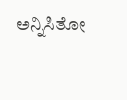ಅನ್ನಿಸಿತೋ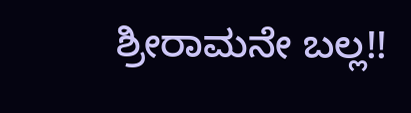ಶ್ರೀರಾಮನೇ ಬಲ್ಲ!!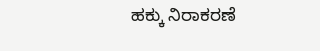ಹಕ್ಕು ನಿರಾಕರಣೆ